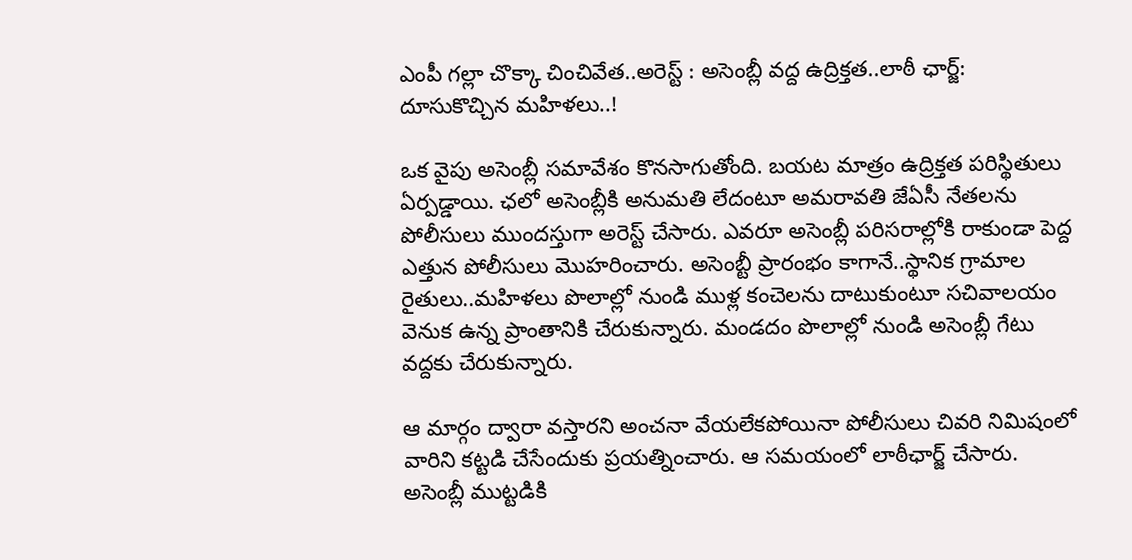ఎంపీ గల్లా చొక్కా చించివేత..అరెస్ట్ : అసెంబ్లీ వద్ద ఉద్రిక్తత..లాఠీ ఛార్జ్: దూసుకొచ్చిన మహిళలు..!

ఒక వైపు అసెంబ్లీ సమావేశం కొనసాగుతోంది. బయట మాత్రం ఉద్రిక్తత పరిస్థితులు ఏర్పడ్డాయి. ఛలో అసెంబ్లీకి అనుమతి లేదంటూ అమరావతి జేఏసీ నేతలను పోలీసులు ముందస్తుగా అరెస్ట్ చేసారు. ఎవరూ అసెంబ్లీ పరిసరాల్లోకి రాకుండా పెద్ద ఎత్తున పోలీసులు మొహరించారు. అసెంబ్టీ ప్రారంభం కాగానే..స్థానిక గ్రామాల రైతులు..మహిళలు పొలాల్లో నుండి ముళ్ల కంచెలను దాటుకుంటూ సచివాలయం వెనుక ఉన్న ప్రాంతానికి చేరుకున్నారు. మండదం పొలాల్లో నుండి అసెంబ్లీ గేటు వద్దకు చేరుకున్నారు.

ఆ మార్గం ద్వారా వస్తారని అంచనా వేయలేకపోయినా పోలీసులు చివరి నిమిషంలో వారిని కట్టడి చేసేందుకు ప్రయత్నించారు. ఆ సమయంలో లాఠీఛార్జ్ చేసారు. అసెంబ్లీ ముట్టడికి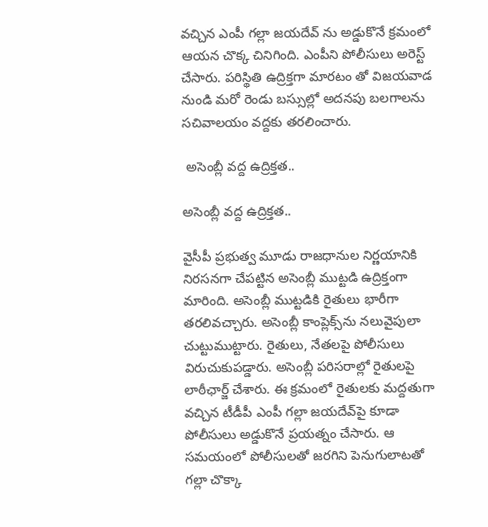వచ్చిన ఎంపీ గల్లా జయదేవ్ ను అడ్డుకొనే క్రమంలో ఆయన చొక్క చినిగింది. ఎంపీని పోలీసులు అరెస్ట్ చేసారు. పరిస్థితి ఉద్రిక్తగా మారటం తో విజయవాడ నుండి మరో రెండు బస్సుల్లో అదనపు బలగాలను సచివాలయం వద్దకు తరలించారు.

 అసెంబ్లీ వద్ద ఉద్రిక్తత..

అసెంబ్లీ వద్ద ఉద్రిక్తత..

వైసీపీ ప్రభుత్వ మూడు రాజధానుల నిర్ణయానికి నిరసనగా చేపట్టిన అసెంబ్లీ ముట్టడి ఉద్రిక్తంగా మారింది. అసెంబ్లీ ముట్టడికి రైతులు భారీగా తరలివచ్చారు. అసెంబ్లీ కాంప్లెక్స్‌ను నలువైపులా చుట్టుముట్టారు. రైతులు, నేతలపై పోలీసులు విరుచుకుపడ్డారు. అసెంబ్లీ పరిసరాల్లో రైతులపై లాఠీఛార్జ్ చేశారు. ఈ క్రమంలో రైతులకు మద్దతుగా వచ్చిన టీడీపీ ఎంపీ గల్లా జయదేవ్‌పై కూడా పోలీసులు అడ్డుకొనే ప్రయత్నం చేసారు. ఆ సమయంలో పోలీసులతో జరగిని పెనుగులాటతో గల్లా చొక్కా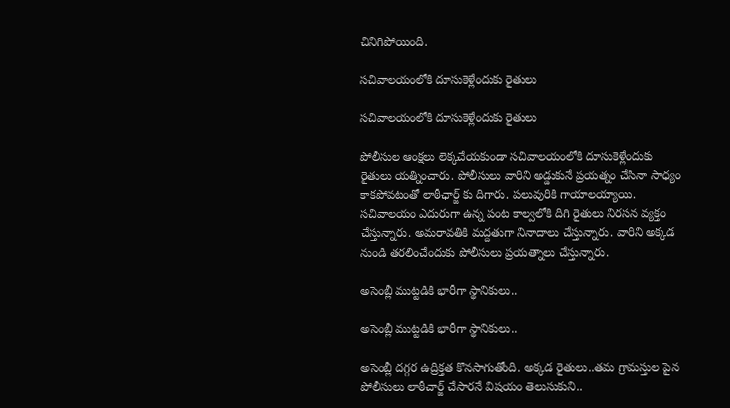చినిగిపోయింది.

సచివాలయంలోకి దూసుకెళ్లేందుకు రైతులు

సచివాలయంలోకి దూసుకెళ్లేందుకు రైతులు

పోలీసుల ఆంక్షలు లెక్కచేయకుండా సచివాలయంలోకి దూసుకెళ్లేందుకు రైతులు యత్నించారు. పోలీసులు వారిని అడ్డుకునే ప్రయత్నం చేసినా సాధ్యం కాకపోవటంతో లాఠీఛార్జ్ కు దిగారు. పలువురికి గాయాలయ్యాయి. సచివాలయం ఎదురుగా ఉన్న పంట కాల్వలోకి దిగి రైతులు నిరసన వ్యక్తం చేస్తున్నారు. అమరావతికి మద్దతుగా నినాదాలు చేస్తున్నారు. వారిని అక్కడ నుండి తరలించేందుకు పోలీసులు ప్రయత్నాలు చేస్తున్నారు.

అసెంబ్లీ ముట్టడికి భారీగా స్థానికులు..

అసెంబ్లీ ముట్టడికి భారీగా స్థానికులు..

అసెంబ్లీ దగ్గర ఉద్రిక్తత కొనసాగుతోంది. అక్కడ రైతులు..తమ గ్రామస్తుల పైన పోలీసులు లాఠీచార్జ్ చేసారనే విషయం తెలుసుకుని..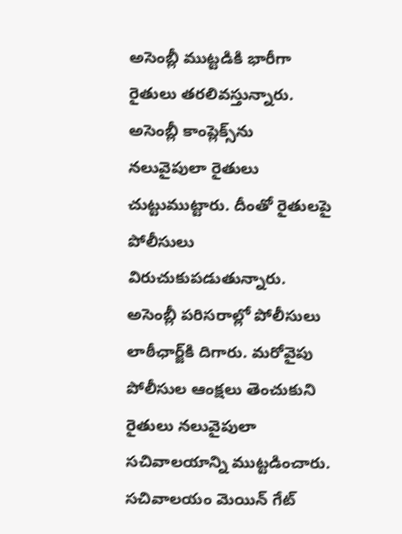అసెంబ్లీ ముట్టడికి భారీగా రైతులు తరలివస్తున్నారు. అసెంబ్లీ కాంప్లెక్స్‌ను నలువైపులా రైతులు చుట్టుముట్టారు. దీంతో రైతులపై పోలీసులు విరుచుకుపడుతున్నారు. అసెంబ్లీ పరిసరాల్లో పోలీసులు లాఠీఛార్జ్‌కి దిగారు. మరోవైపు పోలీసుల ఆంక్షలు తెంచుకుని రైతులు నలువైపులా సచివాలయాన్ని ముట్టడించారు. సచివాలయం మెయిన్‌ గేట్‌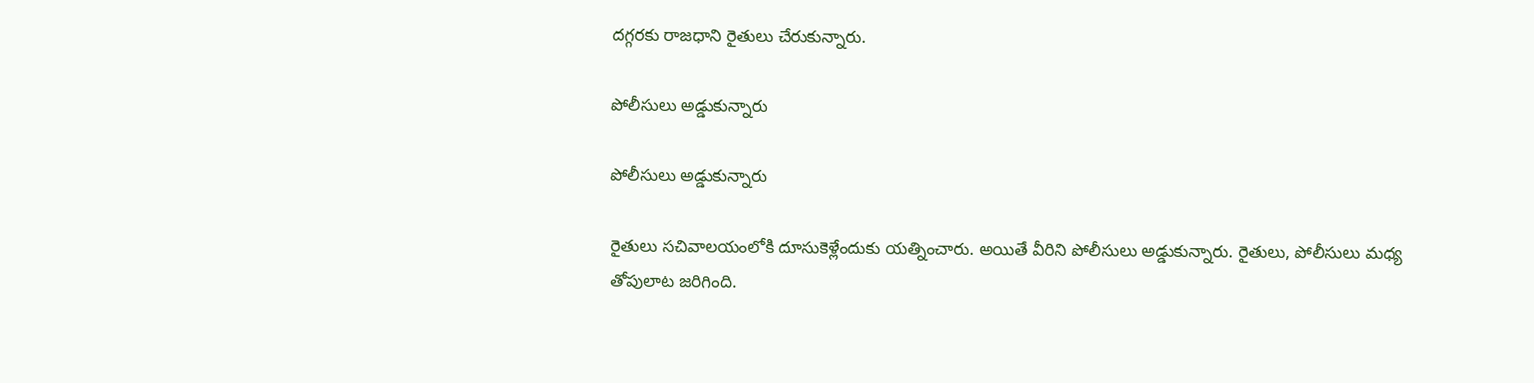దగ్గరకు రాజధాని రైతులు చేరుకున్నారు.

పోలీసులు అడ్డుకున్నారు

పోలీసులు అడ్డుకున్నారు

రైతులు సచివాలయంలోకి దూసుకెళ్లేందుకు యత్నించారు. అయితే వీరిని పోలీసులు అడ్డుకున్నారు. రైతులు, పోలీసులు మధ్య తోపులాట జరిగింది.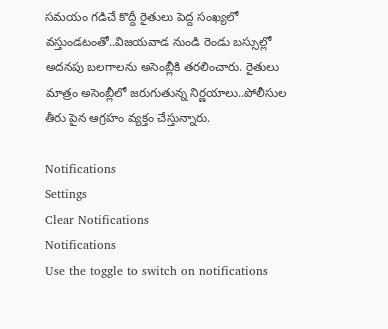సమయం గడిచే కొద్దీ రైతులు పెద్ద సంఖ్యలో వస్తుండటంతో..విజయవాడ నుండి రెండు బస్సుల్లో అదనపు బలగాలను అసెంబ్లీకి తరలించారు. రైతులు మాత్రం అసెంబ్లీలో జరుగుతున్న నిర్ణయాలు..పోలీసుల తీరు పైన ఆగ్రహం వ్యక్తం చేస్తున్నారు.

Notifications
Settings
Clear Notifications
Notifications
Use the toggle to switch on notifications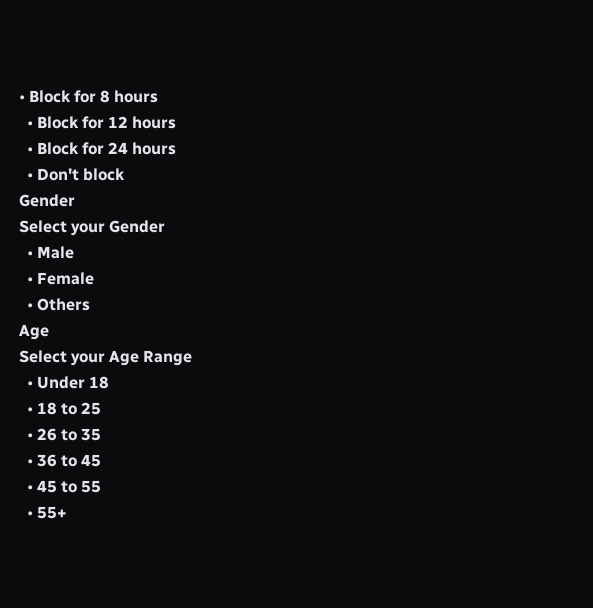• Block for 8 hours
  • Block for 12 hours
  • Block for 24 hours
  • Don't block
Gender
Select your Gender
  • Male
  • Female
  • Others
Age
Select your Age Range
  • Under 18
  • 18 to 25
  • 26 to 35
  • 36 to 45
  • 45 to 55
  • 55+